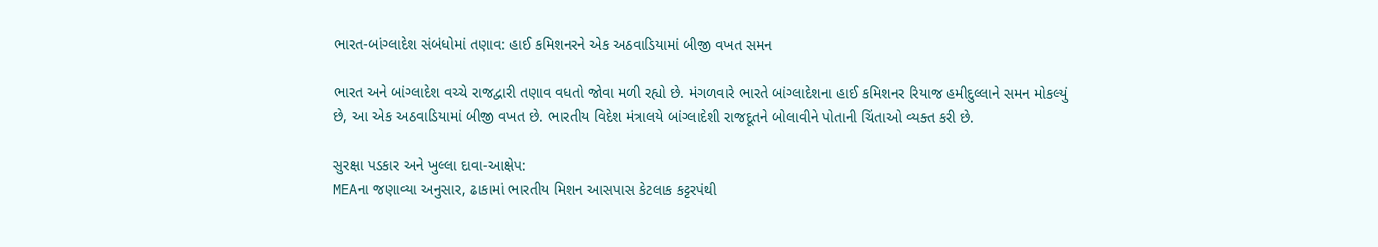ભારત-બાંગ્લાદેશ સંબંધોમાં તણાવ: હાઈ કમિશનરને એક અઠવાડિયામાં બીજી વખત સમન

ભારત અને બાંગ્લાદેશ વચ્ચે રાજદ્વારી તણાવ વધતો જોવા મળી રહ્યો છે. મંગળવારે ભારતે બાંગ્લાદેશના હાઈ કમિશનર રિયાજ હમીદુલ્લાને સમન મોકલ્યું છે, આ એક અઠવાડિયામાં બીજી વખત છે. ભારતીય વિદેશ મંત્રાલયે બાંગ્લાદેશી રાજદૂતને બોલાવીને પોતાની ચિંતાઓ વ્યક્ત કરી છે.

સુરક્ષા પડકાર અને ખુલ્લા દાવા-આક્ષેપ:
MEAના જણાવ્યા અનુસાર, ઢાકામાં ભારતીય મિશન આસપાસ કેટલાક કટ્ટરપંથી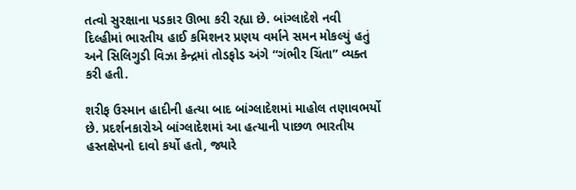તત્વો સુરક્ષાના પડકાર ઊભા કરી રહ્યા છે. બાંગ્લાદેશે નવી દિલ્હીમાં ભારતીય હાઈ કમિશનર પ્રણય વર્માને સમન મોકલ્યું હતું અને સિલિગુડી વિઝા કેન્દ્રમાં તોડફોડ અંગે “ગંભીર ચિંતા” વ્યક્ત કરી હતી.

શરીફ ઉસ્માન હાદીની હત્યા બાદ બાંગ્લાદેશમાં માહોલ તણાવભર્યો છે. પ્રદર્શનકારોએ બાંગ્લાદેશમાં આ હત્યાની પાછળ ભારતીય હસ્તક્ષેપનો દાવો કર્યો હતો, જ્યારે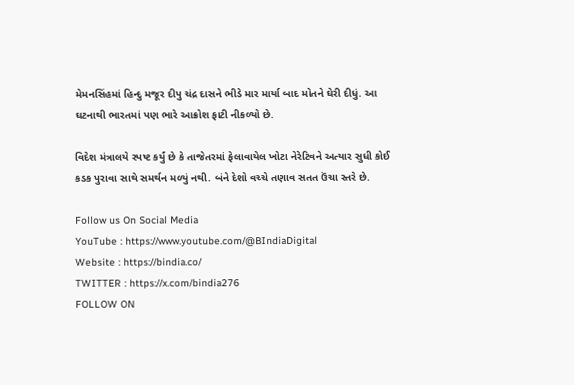મેમનસિંહમાં હિન્દુ મજૂર દીપુ ચંદ્ર દાસને ભીડે માર માર્યા બાદ મોતને ઘેરી દીધું. આ ઘટનાથી ભારતમાં પણ ભારે આક્રોશ ફાટી નીકળ્યો છે.

વિદેશ મંત્રાલયે સ્પષ્ટ કર્યું છે કે તાજેતરમાં ફેલાવાયેલ ખોટા નેરેટિવને અત્યાર સુધી કોઈ કડક પુરાવા સાથે સમર્થન મળ્યું નથી. બંને દેશો વચ્ચે તણાવ સતત ઉંચા સ્તરે છે.

Follow us On Social Media
YouTube : https://www.youtube.com/@BIndiaDigital
Website : https://bindia.co/
TWITTER : https://x.com/bindia276
FOLLOW ON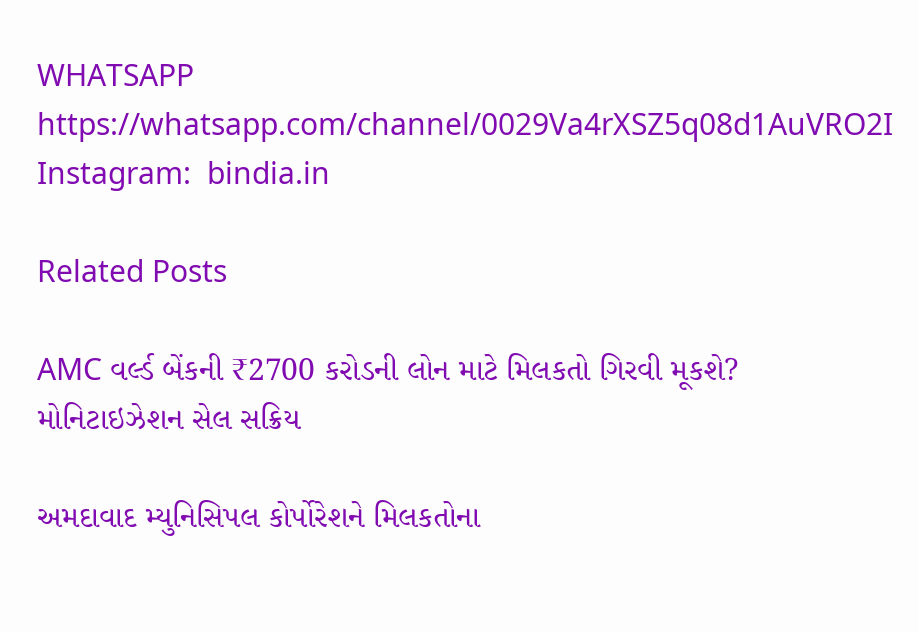WHATSAPP  https://whatsapp.com/channel/0029Va4rXSZ5q08d1AuVRO2I
Instagram:  bindia.in

Related Posts

AMC વર્લ્ડ બેંકની ₹2700 કરોડની લોન માટે મિલકતો ગિરવી મૂકશે? મોનિટાઇઝેશન સેલ સક્રિય

અમદાવાદ મ્યુનિસિપલ કોર્પોરેશને મિલકતોના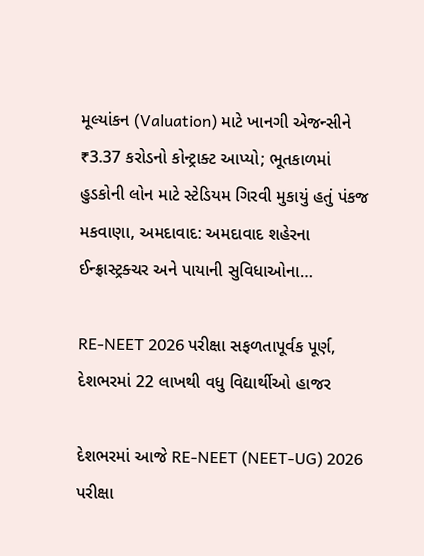મૂલ્યાંકન (Valuation) માટે ખાનગી એજન્સીને ₹3.37 કરોડનો કોન્ટ્રાક્ટ આપ્યો; ભૂતકાળમાં હુડકોની લોન માટે સ્ટેડિયમ ગિરવી મુકાયું હતું પંકજ મકવાણા, અમદાવાદ: અમદાવાદ શહેરના ઈન્ફ્રાસ્ટ્રક્ચર અને પાયાની સુવિધાઓના…

RE-NEET 2026 પરીક્ષા સફળતાપૂર્વક પૂર્ણ, દેશભરમાં 22 લાખથી વધુ વિદ્યાર્થીઓ હાજર

દેશભરમાં આજે RE-NEET (NEET-UG) 2026 પરીક્ષા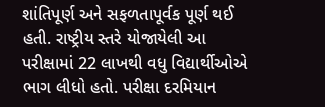શાંતિપૂર્ણ અને સફળતાપૂર્વક પૂર્ણ થઈ હતી. રાષ્ટ્રીય સ્તરે યોજાયેલી આ પરીક્ષામાં 22 લાખથી વધુ વિદ્યાર્થીઓએ ભાગ લીધો હતો. પરીક્ષા દરમિયાન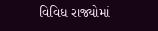વિવિધ રાજ્યોમાં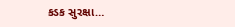કડક સુરક્ષા…